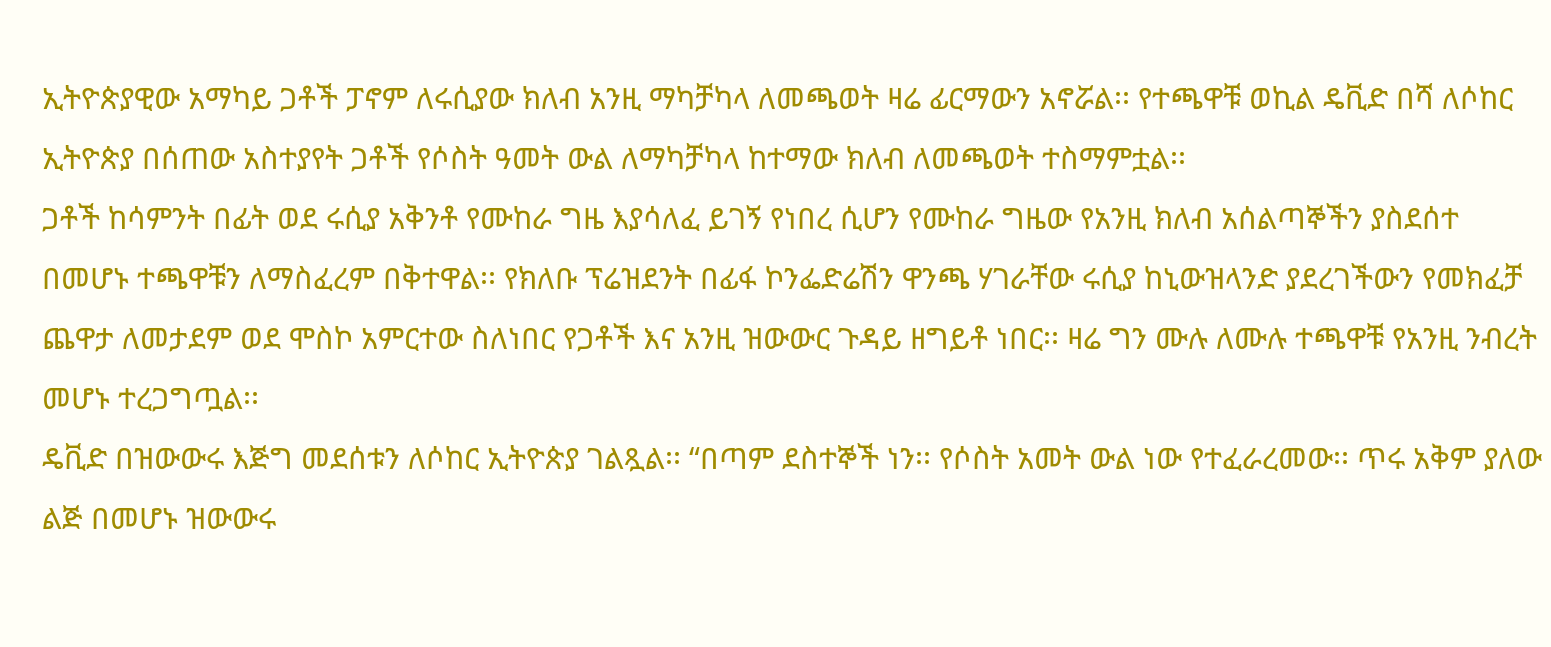ኢትዮጵያዊው አማካይ ጋቶች ፓኖም ለሩሲያው ክለብ አንዚ ማካቻካላ ለመጫወት ዛሬ ፊርማውን አኖሯል፡፡ የተጫዋቹ ወኪል ዴቪድ በሻ ለሶከር ኢትዮጵያ በሰጠው አስተያየት ጋቶች የሶስት ዓመት ውል ለማካቻካላ ከተማው ክለብ ለመጫወት ተስማምቷል፡፡
ጋቶች ከሳምንት በፊት ወደ ሩሲያ አቅንቶ የሙከራ ግዜ እያሳለፈ ይገኝ የነበረ ሲሆን የሙከራ ግዜው የአንዚ ክለብ አሰልጣኞችን ያስደሰተ በመሆኑ ተጫዋቹን ለማስፈረም በቅተዋል፡፡ የክለቡ ፕሬዝደንት በፊፋ ኮንፌድሬሽን ዋንጫ ሃገራቸው ሩሲያ ከኒውዝላንድ ያደረገችውን የመክፈቻ ጨዋታ ለመታደም ወደ ሞስኮ አምርተው ስለነበር የጋቶች እና አንዚ ዝውውር ጉዳይ ዘግይቶ ነበር፡፡ ዛሬ ግን ሙሉ ለሙሉ ተጫዋቹ የአንዚ ንብረት መሆኑ ተረጋግጧል፡፡
ዴቪድ በዝውውሩ እጅግ መደሰቱን ለሶከር ኢትዮጵያ ገልጿል፡፡ “በጣም ደስተኞች ነን፡፡ የሶስት አመት ውል ነው የተፈራረመው፡፡ ጥሩ አቅም ያለው ልጅ በመሆኑ ዝውውሩ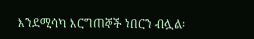እንደሚሳካ እርግጠኞች ነበርን ብሏል፡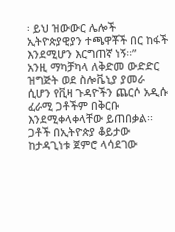፡ ይህ ዝውውር ሌሎች ኢትዮጵያዊያን ተጫዋቾች በር ከፋች እንደሚሆን እርግጠኛ ነኝ፡፡”
አንዚ ማካቻካላ ለቅድመ ውድድር ዝግጅት ወደ ስሎቬኒያ ያመራ ሲሆን የቪዛ ጉዳዮችን ጨርሶ አዲሱ ፈራሚ ጋቶችም በቅርቡ እንደሚቀላቀላቸው ይጠበቃል፡፡ ጋቶች በኢትዮጵያ ቆይታው ከታዳጊነቱ ጀምሮ ላሳደገው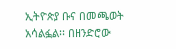ኢትዮጵያ ቡና በመጫወት አሳልፏል፡፡ በዘንድሮው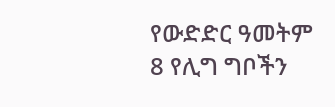የውድድር ዓመትም 8 የሊግ ግቦችን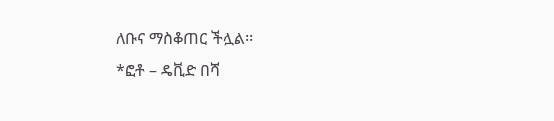ለቡና ማስቆጠር ችሏል፡፡
*ፎቶ – ዴቪድ በሻ